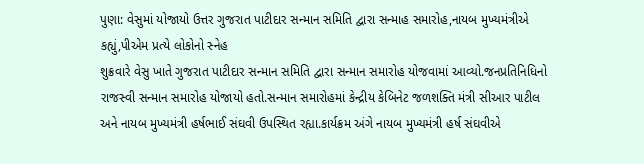પુણા: વેસુમાં યોજાયો ઉત્તર ગુજરાત પાટીદાર સન્માન સમિતિ દ્વારા સન્માહ સમારોહ,નાયબ મુખ્યમંત્રીએ કહ્યું,પીએમ પ્રત્યે લોકોનો સ્નેહ
શુક્રવારે વેસુ ખાતે ગુજરાત પાટીદાર સન્માન સમિતિ દ્વારા સન્માન સમારોહ યોજવામાં આવ્યો.જનપ્રતિનિધિનો રાજસ્વી સન્માન સમારોહ યોજાયો હતો.સન્માન સમારોહમાં કેન્દ્રીય કેબિનેટ જળશક્તિ મંત્રી સીઆર પાટીલ અને નાયબ મુખ્યમંત્રી હર્ષભાઈ સંઘવી ઉપસ્થિત રહ્યા.કાર્યક્રમ અંગે નાયબ મુખ્યમંત્રી હર્ષ સંઘવીએ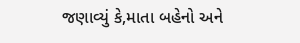જણાવ્યું કે,માતા બહેનો અને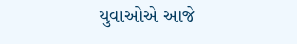યુવાઓએ આજે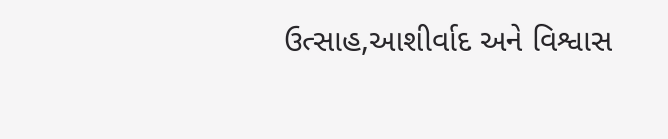ઉત્સાહ,આશીર્વાદ અને વિશ્વાસ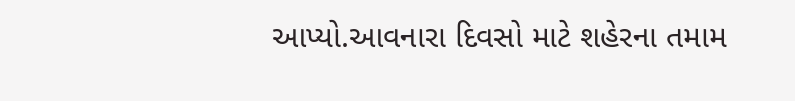આપ્યો.આવનારા દિવસો માટે શહેરના તમામ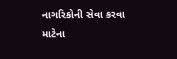નાગરિકોની સેવા કરવા માટેના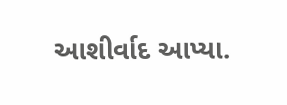આશીર્વાદ આપ્યા.